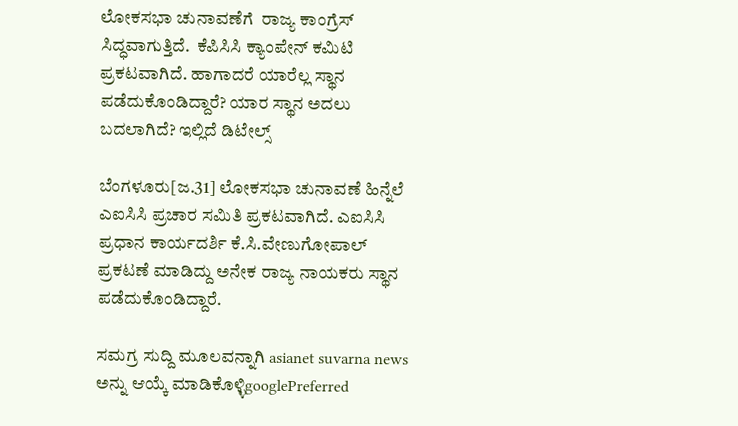ಲೋಕಸಭಾ ಚುನಾವಣೆಗೆ  ರಾಜ್ಯ ಕಾಂಗ್ರೆಸ್ ಸಿದ್ಧವಾಗುತ್ತಿದೆ.  ಕೆಪಿಸಿಸಿ ಕ್ಯಾಂಪೇನ್ ಕಮಿಟಿ ಪ್ರಕಟವಾಗಿದೆ. ಹಾಗಾದರೆ ಯಾರೆಲ್ಲ ಸ್ಥಾನ ಪಡೆದುಕೊಂಡಿದ್ದಾರೆ? ಯಾರ ಸ್ಥಾನ ಅದಲು ಬದಲಾಗಿದೆ? ಇಲ್ಲಿದೆ ಡಿಟೇಲ್ಸ್

ಬೆಂಗಳೂರು[ಜ.31] ಲೋಕಸಭಾ ಚುನಾವಣೆ ಹಿನ್ನೆಲೆ ಎಐಸಿಸಿ ಪ್ರಚಾರ ಸಮಿತಿ ಪ್ರಕಟವಾಗಿದೆ. ಎಐಸಿಸಿ ಪ್ರಧಾನ ಕಾರ್ಯದರ್ಶಿ ಕೆ.ಸಿ.ವೇಣುಗೋಪಾಲ್ ಪ್ರಕಟಣೆ ಮಾಡಿದ್ದು ಅನೇಕ ರಾಜ್ಯ ನಾಯಕರು ಸ್ಥಾನ ಪಡೆದುಕೊಂಡಿದ್ದಾರೆ.

ಸಮಗ್ರ ಸುದ್ದಿ ಮೂಲವನ್ನಾಗಿ asianet suvarna news ಅನ್ನು ಆಯ್ಕೆ ಮಾಡಿಕೊಳ್ಳಿgooglePreferred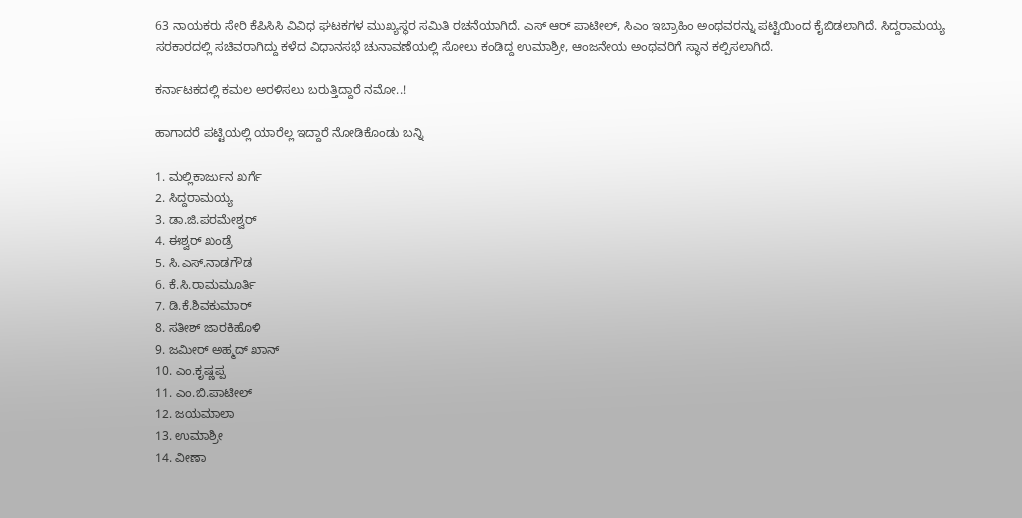63 ನಾಯಕರು ಸೇರಿ ಕೆಪಿಸಿಸಿ ವಿವಿಧ ಘಟಕಗಳ ಮುಖ್ಯಸ್ಥರ ಸಮಿತಿ ರಚನೆಯಾಗಿದೆ. ಎಸ್‌ ಆರ್ ಪಾಟೀಲ್, ಸಿಎಂ ಇಬ್ರಾಹಿಂ ಅಂಥವರನ್ನು ಪಟ್ಟಿಯಿಂದ ಕೈಬಿಡಲಾಗಿದೆ. ಸಿದ್ದರಾಮಯ್ಯ ಸರಕಾರದಲ್ಲಿ ಸಚಿವರಾಗಿದ್ದು ಕಳೆದ ವಿಧಾನಸಭೆ ಚುನಾವಣೆಯಲ್ಲಿ ಸೋಲು ಕಂಡಿದ್ದ ಉಮಾಶ್ರೀ, ಆಂಜನೇಯ ಅಂಥವರಿಗೆ ಸ್ಥಾನ ಕಲ್ಪಿಸಲಾಗಿದೆ.

ಕರ್ನಾಟಕದಲ್ಲಿ ಕಮಲ ಅರಳಿಸಲು ಬರುತ್ತಿದ್ದಾರೆ ನಮೋ..!

ಹಾಗಾದರೆ ಪಟ್ಟಿಯಲ್ಲಿ ಯಾರೆಲ್ಲ ಇದ್ದಾರೆ ನೋಡಿಕೊಂಡು ಬನ್ನಿ

1. ಮಲ್ಲಿಕಾರ್ಜುನ ಖರ್ಗೆ
2. ಸಿದ್ದರಾಮಯ್ಯ
3. ಡಾ.ಜಿ.ಪರಮೇಶ್ವರ್
4. ಈಶ್ವರ್ ಖಂಡ್ರೆ
5. ಸಿ.ಎಸ್.ನಾಡಗೌಡ
6. ಕೆ.ಸಿ.ರಾಮಮೂರ್ತಿ
7. ಡಿ.ಕೆ.ಶಿವಕುಮಾರ್
8. ಸತೀಶ್ ಜಾರಕಿಹೊಳಿ
9. ಜಮೀರ್ ಅಹ್ಮದ್ ಖಾನ್
10. ಎಂ.ಕೃಷ್ಣಪ್ಪ
11. ಎಂ.ಬಿ.ಪಾಟೀಲ್
12. ಜಯಮಾಲಾ
13. ಉಮಾಶ್ರೀ
14. ವೀಣಾ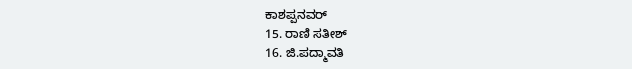ಕಾಶಪ್ಪನವರ್
15. ರಾಣಿ ಸತೀಶ್
16. ಜಿ.ಪದ್ಮಾವತಿ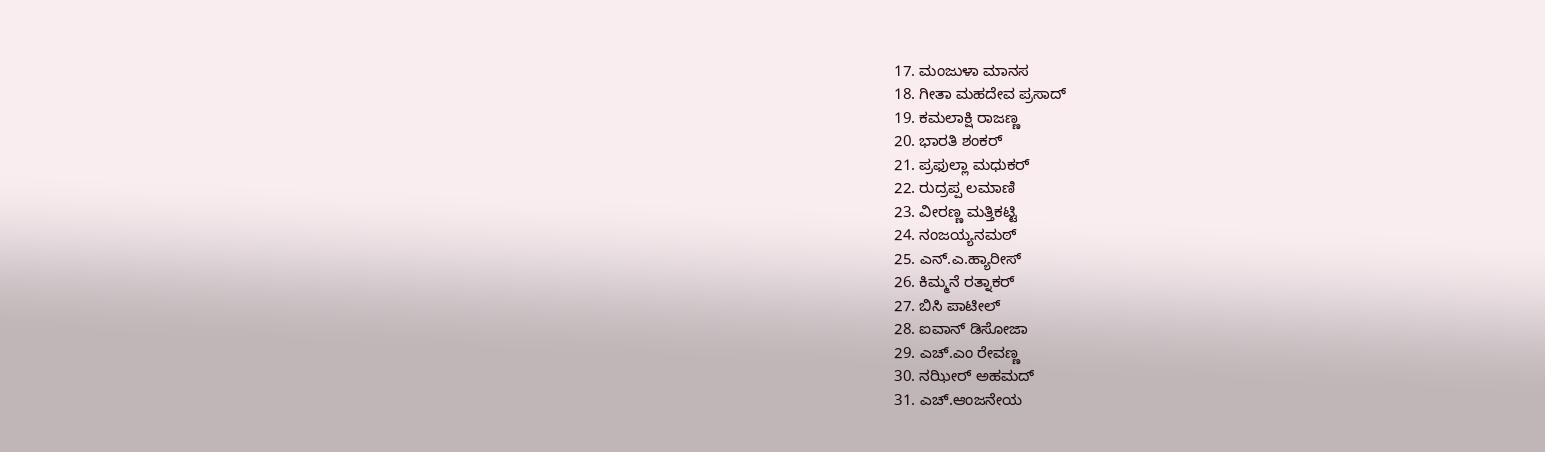17. ಮಂಜುಳಾ ಮಾನಸ
18. ಗೀತಾ ಮಹದೇವ ಪ್ರಸಾದ್
19. ಕಮಲಾಕ್ಷಿ ರಾಜಣ್ಣ
20. ಭಾರತಿ ಶಂಕರ್
21. ಪ್ರಫುಲ್ಲಾ ಮಧುಕರ್
22. ರುದ್ರಪ್ಪ ಲಮಾಣಿ
23. ವೀರಣ್ಣ ಮತ್ತಿಕಟ್ಟಿ
24. ನಂಜಯ್ಯನಮಠ್
25. ಎನ್‌.ಎ.ಹ್ಯಾರೀಸ್
26. ಕಿಮ್ಮನೆ ರತ್ನಾಕರ್
27. ಬಿಸಿ ಪಾಟೀಲ್
28. ಐವಾನ್ ಡಿಸೋಜಾ
29. ಎಚ್‌.ಎಂ ರೇವಣ್ಣ
30. ನಝೀರ್ ಅಹಮದ್
31. ಎಚ್‌.ಆಂಜನೇಯ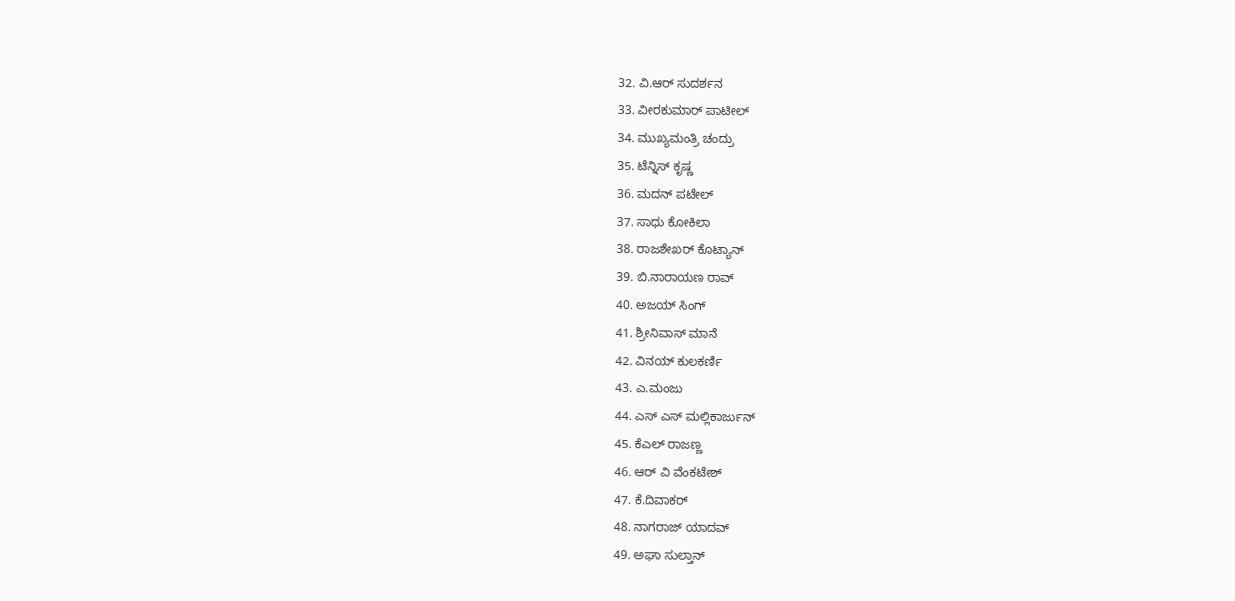32. ವಿ.ಆರ್ ಸುದರ್ಶನ
33. ವೀರಕುಮಾರ್ ಪಾಟೀಲ್
34. ಮುಖ್ಯಮಂತ್ರಿ ಚಂದ್ರು
35. ಟೆನ್ನಿಸ್ ಕೃಷ್ಣ
36. ಮದನ್ ಪಟೇಲ್
37. ಸಾಧು ಕೋಕಿಲಾ
38. ರಾಜಶೇಖರ್ ಕೊಟ್ಯಾನ್
39. ಬಿ.ನಾರಾಯಣ ರಾವ್
40. ಅಜಯ್ ಸಿಂಗ್
41. ಶ್ರೀನಿವಾಸ್ ಮಾನೆ
42. ವಿನಯ್ ಕುಲಕರ್ಣಿ
43. ಎ.ಮಂಜು
44. ಎಸ್ ಎಸ್ ಮಲ್ಲಿಕಾರ್ಜುನ್
45. ಕೆಎಲ್‌ ರಾಜಣ್ಣ
46. ಆರ್‌ ವಿ ವೆಂಕಟೇಶ್
47. ಕೆ.ದಿವಾಕರ್
48. ನಾಗರಾಜ್ ಯಾದವ್
49. ಅಘಾ ಸುಲ್ತಾನ್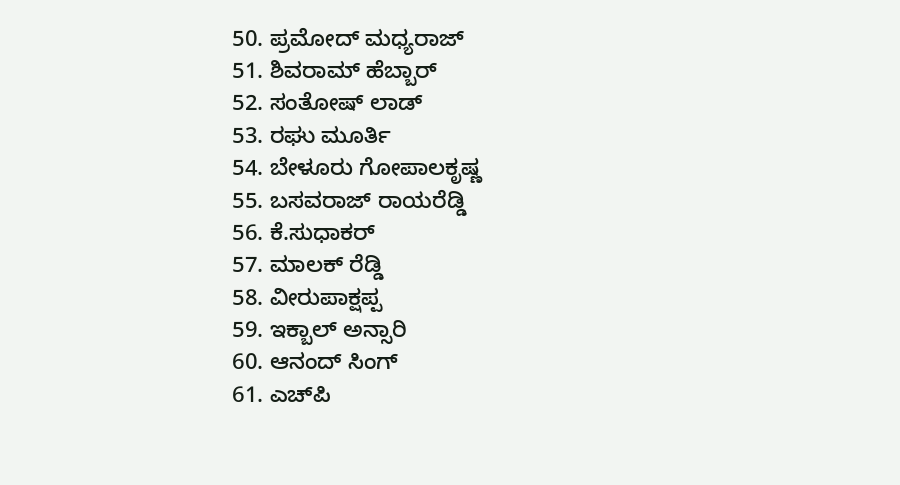50. ಪ್ರಮೋದ್ ಮಧ್ಯರಾಜ್
51. ಶಿವರಾಮ್ ಹೆಬ್ಬಾರ್
52. ಸಂತೋಷ್ ಲಾಡ್
53. ರಘು ಮೂರ್ತಿ
54. ಬೇಳೂರು ಗೋಪಾಲಕೃಷ್ಣ
55. ಬಸವರಾಜ್‌ ರಾಯರೆಡ್ಡಿ
56. ಕೆ.ಸುಧಾಕರ್
57. ಮಾಲಕ್ ರೆಡ್ಡಿ
58. ವೀರುಪಾಕ್ಷಪ್ಪ
59. ಇಕ್ಬಾಲ್ ಅನ್ಸಾರಿ
60. ಆನಂದ್ ಸಿಂಗ್
61. ಎಚ್‌ಪಿ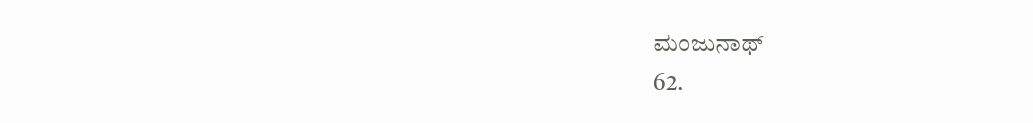ಮಂಜುನಾಥ್
62.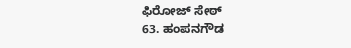ಫಿರೋಜ್ ಸೇಠ್
63. ಹಂಪನಗೌಡ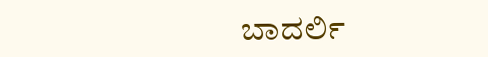ಬಾದರ್ಲಿ